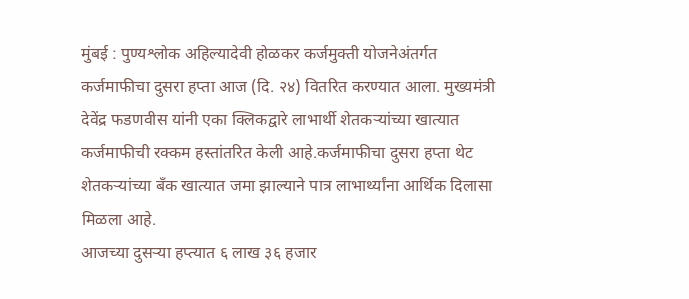मुंबई : पुण्यश्लोक अहिल्यादेवी होळकर कर्जमुक्ती योजनेअंतर्गत कर्जमाफीचा दुसरा हप्ता आज (दि. २४) वितरित करण्यात आला. मुख्यमंत्री देवेंद्र फडणवीस यांनी एका क्लिकद्वारे लाभार्थी शेतकऱ्यांच्या खात्यात कर्जमाफीची रक्कम हस्तांतरित केली आहे.कर्जमाफीचा दुसरा हप्ता थेट शेतकऱ्यांच्या बँक खात्यात जमा झाल्याने पात्र लाभार्थ्यांना आर्थिक दिलासा मिळला आहे.
आजच्या दुसऱ्या हप्त्यात ६ लाख ३६ हजार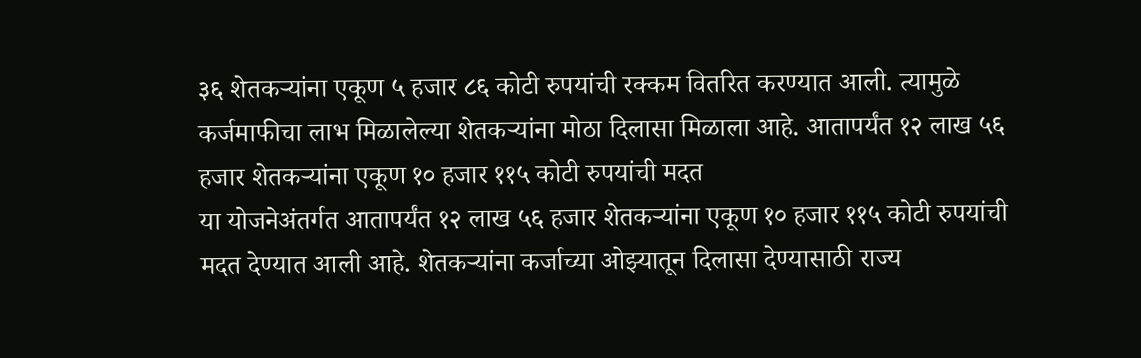३६ शेतकऱ्यांना एकूण ५ हजार ८६ कोटी रुपयांची रक्कम वितरित करण्यात आली. त्यामुळे कर्जमाफीचा लाभ मिळालेल्या शेतकऱ्यांना मोठा दिलासा मिळाला आहे. आतापर्यंत १२ लाख ५६ हजार शेतकऱ्यांना एकूण १० हजार ११५ कोटी रुपयांची मदत
या योजनेअंतर्गत आतापर्यंत १२ लाख ५६ हजार शेतकऱ्यांना एकूण १० हजार ११५ कोटी रुपयांची मदत देण्यात आली आहे. शेतकऱ्यांना कर्जाच्या ओझ्यातून दिलासा देण्यासाठी राज्य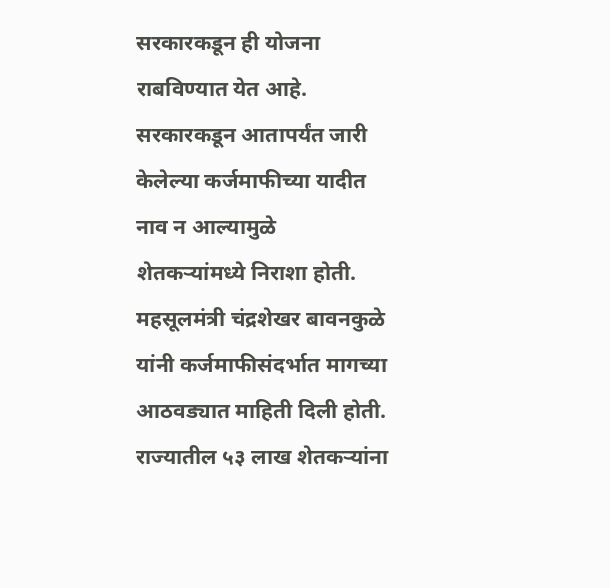सरकारकडून ही योजना राबविण्यात येत आहे.
सरकारकडून आतापर्यंत जारी केलेल्या कर्जमाफीच्या यादीत नाव न आल्यामुळे शेतकऱ्यांमध्ये निराशा होती. महसूलमंत्री चंद्रशेखर बावनकुळे यांनी कर्जमाफीसंदर्भात मागच्या आठवड्यात माहिती दिली होती. राज्यातील ५३ लाख शेतकऱ्यांना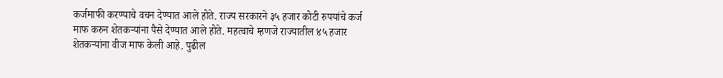कर्जमाफी करण्याचे वचन देण्यात आले होते. राज्य सरकारने ३५ हजार कोटी रुपयांचे कर्ज माफ करुन शेतकऱ्यांना पैसे देण्यात आले होते. महत्वाचे म्हणजे राज्यातील ४५ हजार शेतकऱ्यांना वीज माफ केली आहे. पुढील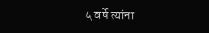५ वर्षे त्यांना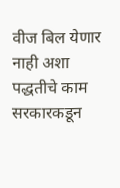वीज बिल येणार नाही अशा पद्धतीचे काम सरकारकडून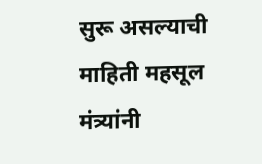सुरू असल्याची माहिती महसूल मंत्र्यांनी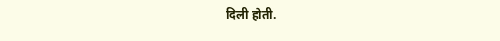दिली होती.